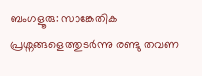ബംഗളൂരു: സാങ്കേതിക പ്രശ്നങ്ങളെത്തുടർന്നു രണ്ടു തവണ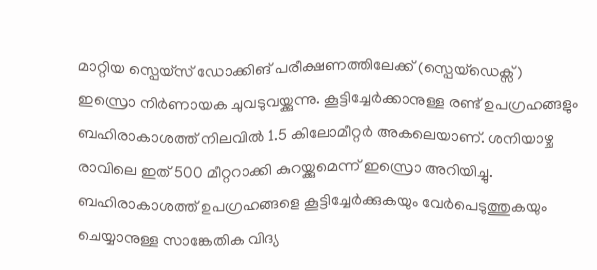മാറ്റിയ സ്പെയ്സ് ഡോക്കിങ് പരീക്ഷണത്തിലേക്ക് (സ്പെയ്ഡെക്സ്) ഇസ്രൊ നിർണായക ചുവടുവയ്ക്കുന്നു. കൂട്ടിച്ചേർക്കാനുള്ള രണ്ട് ഉപഗ്രഹങ്ങളും ബഹിരാകാശത്ത് നിലവിൽ 1.5 കിലോമീറ്റർ അകലെയാണ്. ശനിയാഴ്ച രാവിലെ ഇത് 500 മീറ്ററാക്കി കുറയ്ക്കുമെന്ന് ഇസ്രൊ അറിയിച്ചു. ബഹിരാകാശത്ത് ഉപഗ്രഹങ്ങളെ കൂട്ടിച്ചേർക്കുകയും വേർപെടുത്തുകയും ചെയ്യാനുള്ള സാങ്കേതിക വിദ്യ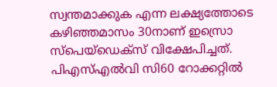സ്വന്തമാക്കുക എന്ന ലക്ഷ്യത്തോടെ കഴിഞ്ഞമാസം 30നാണ് ഇസ്രൊ സ്പെയ്ഡെക്സ് വിക്ഷേപിച്ചത്.
പിഎസ്എൽവി സി60 റോക്കറ്റിൽ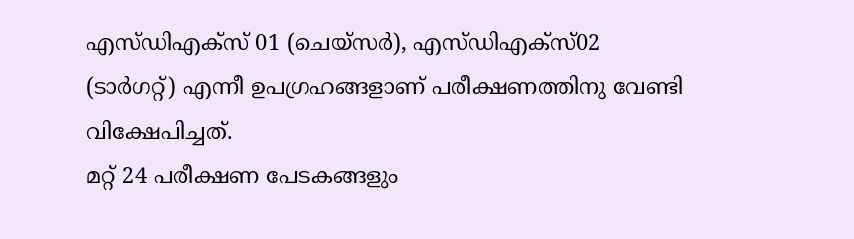എസ്ഡിഎക്സ് 01 (ചെയ്സർ), എസ്ഡിഎക്സ്02 (ടാർഗറ്റ്) എന്നീ ഉപഗ്രഹങ്ങളാണ് പരീക്ഷണത്തിനു വേണ്ടി വിക്ഷേപിച്ചത്.
മറ്റ് 24 പരീക്ഷണ പേടകങ്ങളും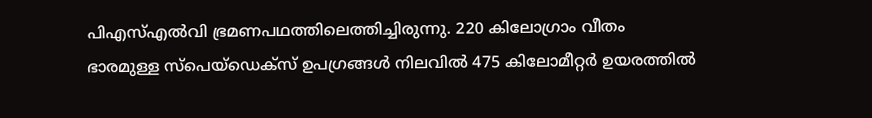പിഎസ്എൽവി ഭ്രമണപഥത്തിലെത്തിച്ചിരുന്നു. 220 കിലോഗ്രാം വീതം ഭാരമുള്ള സ്പെയ്ഡെക്സ് ഉപഗ്രങ്ങൾ നിലവിൽ 475 കിലോമീറ്റർ ഉയരത്തിൽ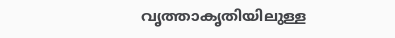വൃത്താകൃതിയിലുള്ള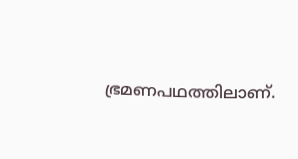ഭ്രമണപഥത്തിലാണ്.